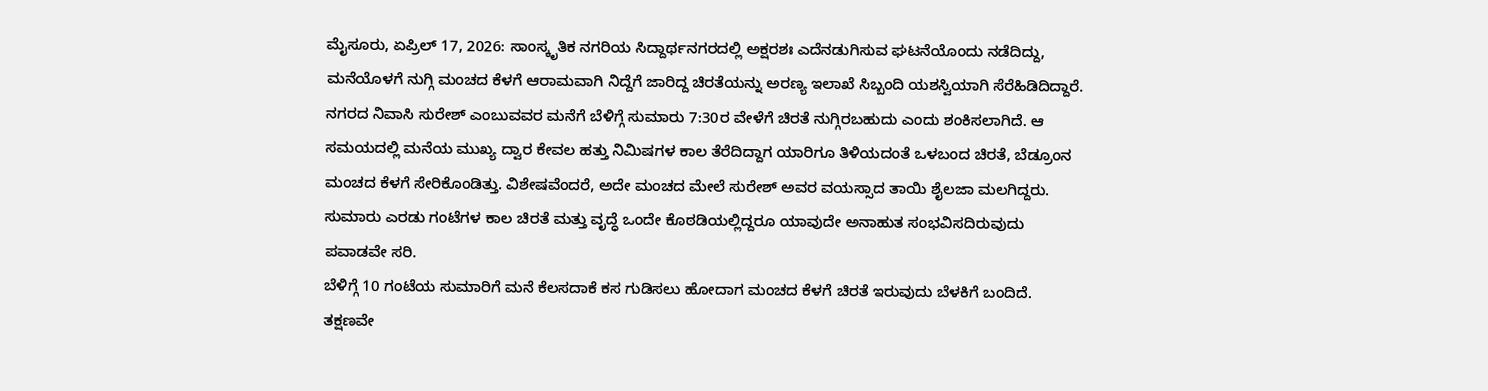ಮೈಸೂರು, ಏಪ್ರಿಲ್ 17, 2026: ಸಾಂಸ್ಕೃತಿಕ ನಗರಿಯ ಸಿದ್ದಾರ್ಥನಗರದಲ್ಲಿ ಅಕ್ಷರಶಃ ಎದೆನಡುಗಿಸುವ ಘಟನೆಯೊಂದು ನಡೆದಿದ್ದು, ಮನೆಯೊಳಗೆ ನುಗ್ಗಿ ಮಂಚದ ಕೆಳಗೆ ಆರಾಮವಾಗಿ ನಿದ್ದೆಗೆ ಜಾರಿದ್ದ ಚಿರತೆಯನ್ನು ಅರಣ್ಯ ಇಲಾಖೆ ಸಿಬ್ಬಂದಿ ಯಶಸ್ವಿಯಾಗಿ ಸೆರೆಹಿಡಿದಿದ್ದಾರೆ.
ನಗರದ ನಿವಾಸಿ ಸುರೇಶ್ ಎಂಬುವವರ ಮನೆಗೆ ಬೆಳಿಗ್ಗೆ ಸುಮಾರು 7:30ರ ವೇಳೆಗೆ ಚಿರತೆ ನುಗ್ಗಿರಬಹುದು ಎಂದು ಶಂಕಿಸಲಾಗಿದೆ. ಆ ಸಮಯದಲ್ಲಿ ಮನೆಯ ಮುಖ್ಯ ದ್ವಾರ ಕೇವಲ ಹತ್ತು ನಿಮಿಷಗಳ ಕಾಲ ತೆರೆದಿದ್ದಾಗ ಯಾರಿಗೂ ತಿಳಿಯದಂತೆ ಒಳಬಂದ ಚಿರತೆ, ಬೆಡ್ರೂಂನ ಮಂಚದ ಕೆಳಗೆ ಸೇರಿಕೊಂಡಿತ್ತು. ವಿಶೇಷವೆಂದರೆ, ಅದೇ ಮಂಚದ ಮೇಲೆ ಸುರೇಶ್ ಅವರ ವಯಸ್ಸಾದ ತಾಯಿ ಶೈಲಜಾ ಮಲಗಿದ್ದರು. ಸುಮಾರು ಎರಡು ಗಂಟೆಗಳ ಕಾಲ ಚಿರತೆ ಮತ್ತು ವೃದ್ಧೆ ಒಂದೇ ಕೊಠಡಿಯಲ್ಲಿದ್ದರೂ ಯಾವುದೇ ಅನಾಹುತ ಸಂಭವಿಸದಿರುವುದು ಪವಾಡವೇ ಸರಿ.
ಬೆಳಿಗ್ಗೆ 10 ಗಂಟೆಯ ಸುಮಾರಿಗೆ ಮನೆ ಕೆಲಸದಾಕೆ ಕಸ ಗುಡಿಸಲು ಹೋದಾಗ ಮಂಚದ ಕೆಳಗೆ ಚಿರತೆ ಇರುವುದು ಬೆಳಕಿಗೆ ಬಂದಿದೆ. ತಕ್ಷಣವೇ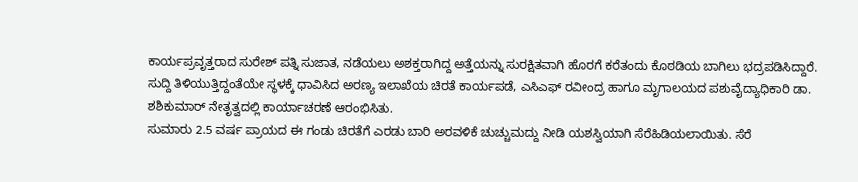ಕಾರ್ಯಪ್ರವೃತ್ತರಾದ ಸುರೇಶ್ ಪತ್ನಿ ಸುಜಾತ, ನಡೆಯಲು ಅಶಕ್ತರಾಗಿದ್ದ ಅತ್ತೆಯನ್ನು ಸುರಕ್ಷಿತವಾಗಿ ಹೊರಗೆ ಕರೆತಂದು ಕೊಠಡಿಯ ಬಾಗಿಲು ಭದ್ರಪಡಿಸಿದ್ದಾರೆ. ಸುದ್ದಿ ತಿಳಿಯುತ್ತಿದ್ದಂತೆಯೇ ಸ್ಥಳಕ್ಕೆ ಧಾವಿಸಿದ ಅರಣ್ಯ ಇಲಾಖೆಯ ಚಿರತೆ ಕಾರ್ಯಪಡೆ, ಎಸಿಎಫ್ ರವೀಂದ್ರ ಹಾಗೂ ಮೃಗಾಲಯದ ಪಶುವೈದ್ಯಾಧಿಕಾರಿ ಡಾ. ಶಶಿಕುಮಾರ್ ನೇತೃತ್ವದಲ್ಲಿ ಕಾರ್ಯಾಚರಣೆ ಆರಂಭಿಸಿತು.
ಸುಮಾರು 2.5 ವರ್ಷ ಪ್ರಾಯದ ಈ ಗಂಡು ಚಿರತೆಗೆ ಎರಡು ಬಾರಿ ಅರವಳಿಕೆ ಚುಚ್ಚುಮದ್ದು ನೀಡಿ ಯಶಸ್ವಿಯಾಗಿ ಸೆರೆಹಿಡಿಯಲಾಯಿತು. ಸೆರೆ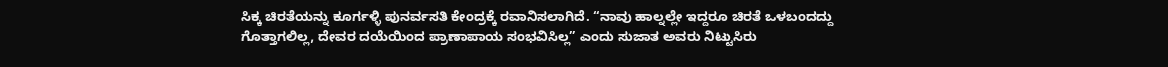ಸಿಕ್ಕ ಚಿರತೆಯನ್ನು ಕೂರ್ಗಳ್ಳಿ ಪುನರ್ವಸತಿ ಕೇಂದ್ರಕ್ಕೆ ರವಾನಿಸಲಾಗಿದೆ. “ನಾವು ಹಾಲ್ನಲ್ಲೇ ಇದ್ದರೂ ಚಿರತೆ ಒಳಬಂದದ್ದು ಗೊತ್ತಾಗಲಿಲ್ಲ, ದೇವರ ದಯೆಯಿಂದ ಪ್ರಾಣಾಪಾಯ ಸಂಭವಿಸಿಲ್ಲ” ಎಂದು ಸುಜಾತ ಅವರು ನಿಟ್ಟುಸಿರು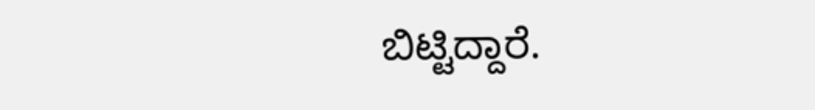ಬಿಟ್ಟಿದ್ದಾರೆ.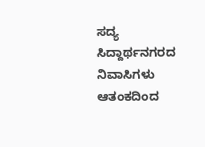ಸದ್ಯ ಸಿದ್ದಾರ್ಥನಗರದ ನಿವಾಸಿಗಳು ಆತಂಕದಿಂದ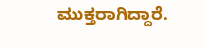ಮುಕ್ತರಾಗಿದ್ದಾರೆ.